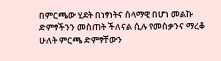በምርጫው ሂደት በነፃነትና ሰላማዊ በሆነ መልኩ ድምፃችንን መስጠት ችለናል ሲሉ የመስቃንና ማረቆ ሁለት ምርጫ ድምፃቸውን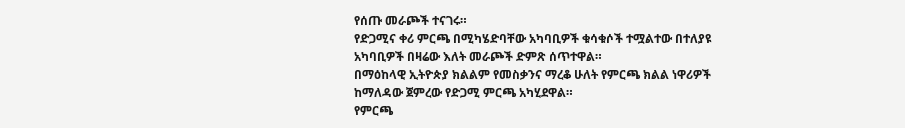የሰጡ መራጮች ተናገሩ።
የድጋሚና ቀሪ ምርጫ በሚካሄድባቸው አካባቢዎች ቁሳቁሶች ተሟልተው በተለያዩ አካባቢዎች በዛሬው እለት መራጮች ድምጽ ሰጥተዋል።
በማዕከላዊ ኢትዮጵያ ክልልም የመስቃንና ማረቆ ሁለት የምርጫ ክልል ነዋሪዎች ከማለዳው ጀምረው የድጋሚ ምርጫ አካሂደዋል።
የምርጫ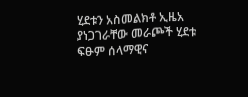ሂደቱን አስመልክቶ ኢዜአ ያነጋገራቸው መራጮች ሂደቱ ፍፁም ሰላማዊና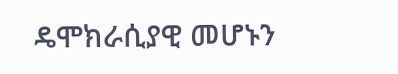ዴሞክራሲያዊ መሆኑን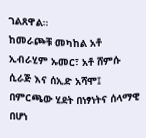ገልጸዋል።
ከመራጮቹ መካከል አቶ ኢብራሂም ኡመር፣ አቶ ሸምሱ ሲራጅ እና ሰኢድ አሻሞ፤ በምርጫው ሂደት በነፃነትና ሰላማዊ በሆነ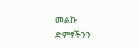መልኩ ድምፃችንን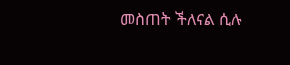መስጠት ችለናል ሲሉ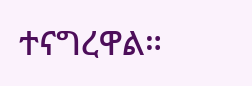ተናግረዋል።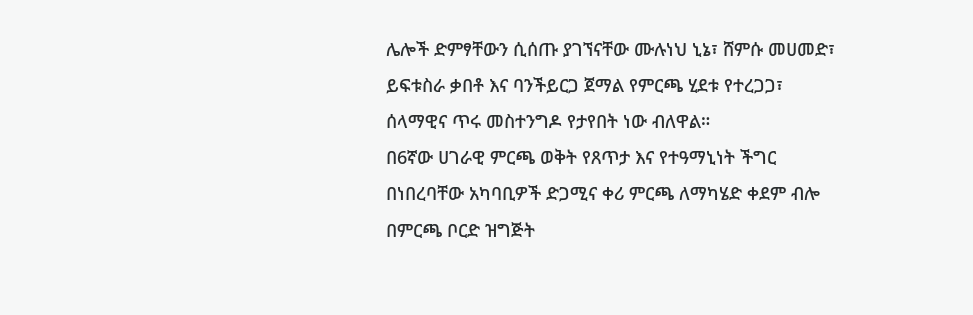ሌሎች ድምፃቸውን ሲሰጡ ያገኘናቸው ሙሉነህ ኒኔ፣ ሸምሱ መሀመድ፣ ይፍቱስራ ቃበቶ እና ባንችይርጋ ጀማል የምርጫ ሂደቱ የተረጋጋ፣ ሰላማዊና ጥሩ መስተንግዶ የታየበት ነው ብለዋል።
በ6ኛው ሀገራዊ ምርጫ ወቅት የጸጥታ እና የተዓማኒነት ችግር በነበረባቸው አካባቢዎች ድጋሚና ቀሪ ምርጫ ለማካሄድ ቀደም ብሎ በምርጫ ቦርድ ዝግጅት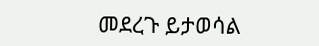መደረጉ ይታወሳል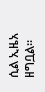ሲል ኢዜአ ዘግቧል።